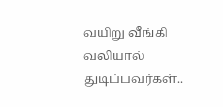வயிறு வீங்கி வலியால் துடிப்பவர்கள்..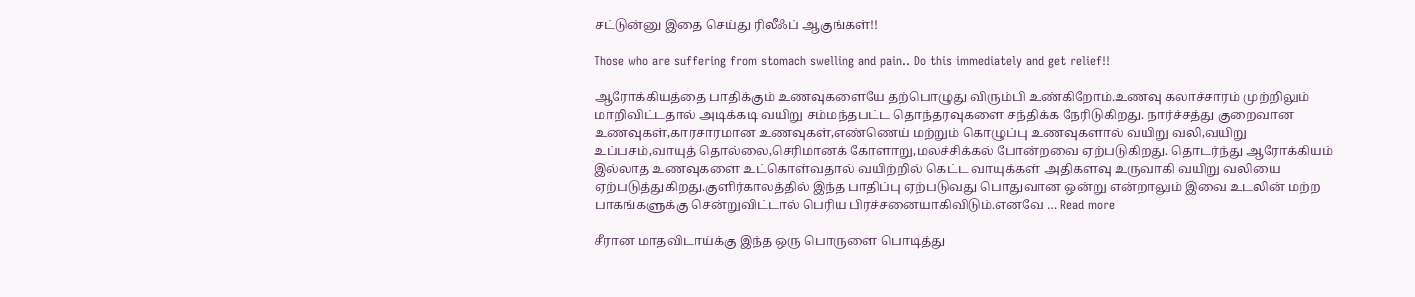சட்டுன்னு இதை செய்து ரிலீஃப் ஆகுங்கள்!!

Those who are suffering from stomach swelling and pain.. Do this immediately and get relief!!

ஆரோக்கியத்தை பாதிக்கும் உணவுகளையே தற்பொழுது விரும்பி உண்கிறோம்.உணவு கலாச்சாரம் முற்றிலும் மாறிவிட்டதால் அடிக்கடி வயிறு சம்மந்தபட்ட தொந்தரவுகளை சந்திக்க நேரிடுகிறது. நார்ச்சத்து குறைவான உணவுகள்,காரசாரமான உணவுகள்,எண்ணெய் மற்றும் கொழுப்பு உணவுகளால் வயிறு வலி,வயிறு உப்பசம்,வாயுத் தொல்லை,செரிமானக் கோளாறு,மலச்சிக்கல் போன்றவை ஏற்படுகிறது. தொடர்ந்து ஆரோக்கியம் இல்லாத உணவுகளை உட்கொள்வதால் வயிற்றில் கெட்ட வாயுக்கள் அதிகளவு உருவாகி வயிறு வலியை ஏற்படுத்துகிறது.குளிர்காலத்தில் இந்த பாதிப்பு ஏற்படுவது பொதுவான ஒன்று என்றாலும் இவை உடலின் மற்ற பாகங்களுக்கு சென்றுவிட்டால் பெரிய பிரச்சனையாகிவிடும்.எனவே … Read more

சீரான மாதவிடாய்க்கு இந்த ஒரு பொருளை பொடித்து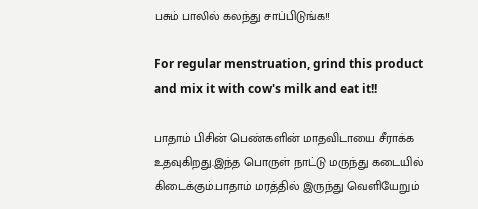பசும் பாலில் கலந்து சாப்பிடுங்க!!

For regular menstruation, grind this product and mix it with cow's milk and eat it!!

பாதாம் பிசின் பெண்களின் மாதவிடாயை சீராக்க உதவுகிறது.இந்த பொருள் நாட்டு மருந்து கடையில் கிடைக்கும்.பாதாம் மரத்தில் இருந்து வெளியேறும்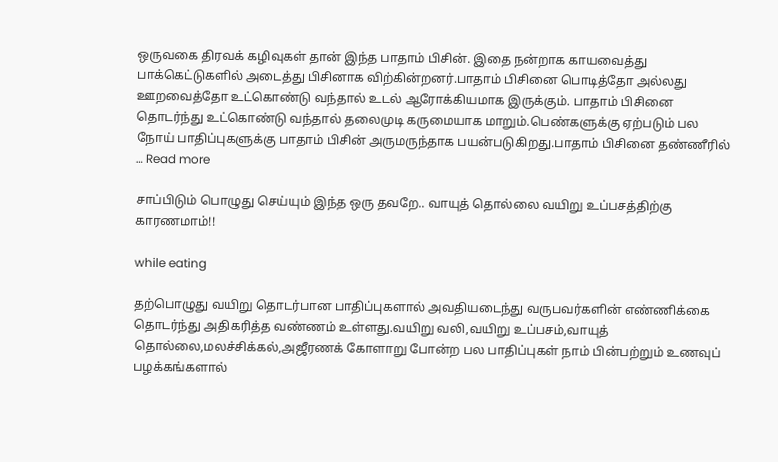ஒருவகை திரவக் கழிவுகள் தான் இந்த பாதாம் பிசின். இதை நன்றாக காயவைத்து பாக்கெட்டுகளில் அடைத்து பிசினாக விற்கின்றனர்.பாதாம் பிசினை பொடித்தோ அல்லது ஊறவைத்தோ உட்கொண்டு வந்தால் உடல் ஆரோக்கியமாக இருக்கும். பாதாம் பிசினை தொடர்ந்து உட்கொண்டு வந்தால் தலைமுடி கருமையாக மாறும்.பெண்களுக்கு ஏற்படும் பல நோய் பாதிப்புகளுக்கு பாதாம் பிசின் அருமருந்தாக பயன்படுகிறது.பாதாம் பிசினை தண்ணீரில் … Read more

சாப்பிடும் பொழுது செய்யும் இந்த ஒரு தவறே.. வாயுத் தொல்லை வயிறு உப்பசத்திற்கு காரணமாம்!!

while eating

தற்பொழுது வயிறு தொடர்பான பாதிப்புகளால் அவதியடைந்து வருபவர்களின் எண்ணிக்கை தொடர்ந்து அதிகரித்த வண்ணம் உள்ளது.வயிறு வலி,வயிறு உப்பசம்,வாயுத் தொல்லை,மலச்சிக்கல்,அஜீரணக் கோளாறு போன்ற பல பாதிப்புகள் நாம் பின்பற்றும் உணவுப் பழக்கங்களால்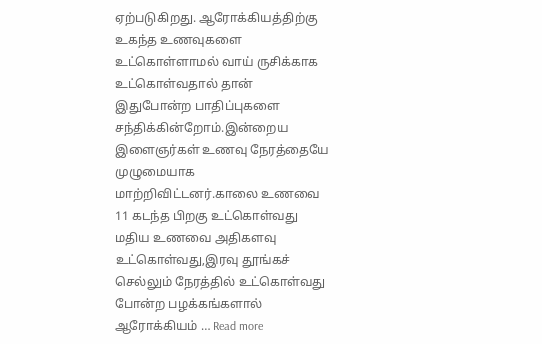ஏற்படுகிறது. ஆரோக்கியத்திற்கு உகந்த உணவுகளை உட்கொள்ளாமல் வாய் ருசிக்காக உட்கொள்வதால் தான் இதுபோன்ற பாதிப்புகளை சந்திக்கின்றோம்.இன்றைய இளைஞர்கள் உணவு நேரத்தையே முழுமையாக மாற்றிவிட்டனர்.காலை உணவை 11 கடந்த பிறகு உட்கொள்வது மதிய உணவை அதிகளவு உட்கொள்வது,இரவு தூங்கச் செல்லும் நேரத்தில் உட்கொள்வது போன்ற பழக்கங்களால் ஆரோக்கியம் … Read more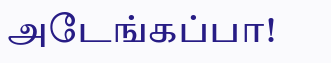அடேங்கப்பா!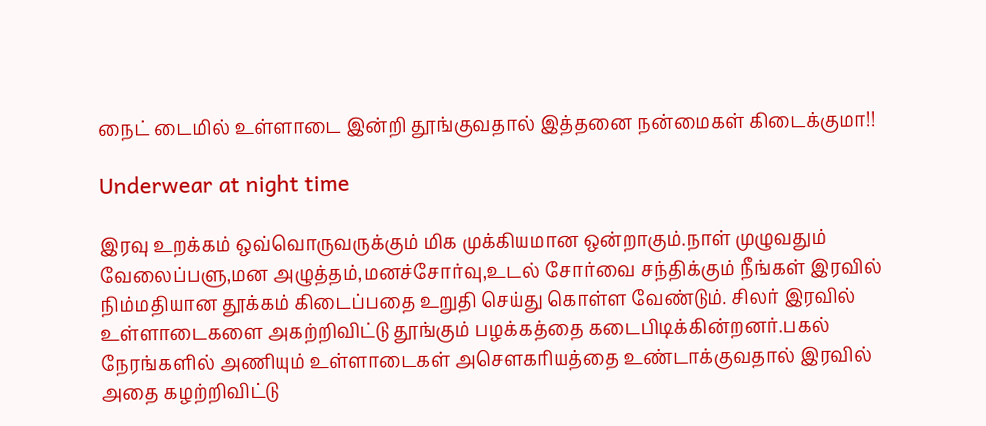நைட் டைமில் உள்ளாடை இன்றி தூங்குவதால் இத்தனை நன்மைகள் கிடைக்குமா!!

Underwear at night time

இரவு உறக்கம் ஒவ்வொருவருக்கும் மிக முக்கியமான ஒன்றாகும்.நாள் முழுவதும் வேலைப்பளு,மன அழுத்தம்,மனச்சோர்வு,உடல் சோர்வை சந்திக்கும் நீங்கள் இரவில் நிம்மதியான தூக்கம் கிடைப்பதை உறுதி செய்து கொள்ள வேண்டும். சிலர் இரவில் உள்ளாடைகளை அகற்றிவிட்டு தூங்கும் பழக்கத்தை கடைபிடிக்கின்றனர்.பகல் நேரங்களில் அணியும் உள்ளாடைகள் அசௌகரியத்தை உண்டாக்குவதால் இரவில் அதை கழற்றிவிட்டு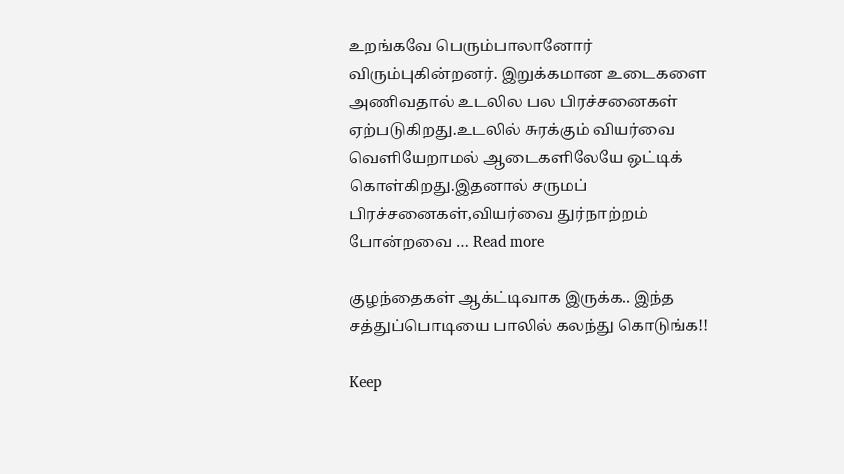உறங்கவே பெரும்பாலானோர் விரும்புகின்றனர். இறுக்கமான உடைகளை அணிவதால் உடலில பல பிரச்சனைகள் ஏற்படுகிறது.உடலில் சுரக்கும் வியர்வை வெளியேறாமல் ஆடைகளிலேயே ஒட்டிக் கொள்கிறது.இதனால் சருமப் பிரச்சனைகள்,வியர்வை துர்நாற்றம் போன்றவை … Read more

குழந்தைகள் ஆக்ட்டிவாக இருக்க.. இந்த சத்துப்பொடியை பாலில் கலந்து கொடுங்க!!

Keep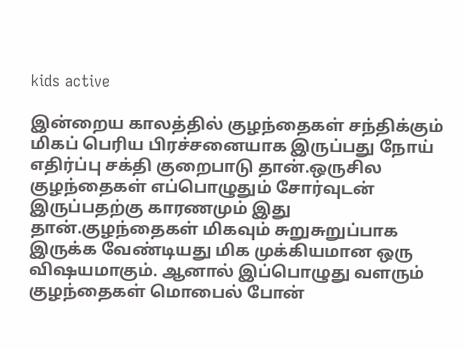kids active

இன்றைய காலத்தில் குழந்தைகள் சந்திக்கும் மிகப் பெரிய பிரச்சனையாக இருப்பது நோய் எதிர்ப்பு சக்தி குறைபாடு தான்.ஒருசில குழந்தைகள் எப்பொழுதும் சோர்வுடன் இருப்பதற்கு காரணமும் இது தான்.குழந்தைகள் மிகவும் சுறுசுறுப்பாக இருக்க வேண்டியது மிக முக்கியமான ஒரு விஷயமாகும். ஆனால் இப்பொழுது வளரும் குழந்தைகள் மொபைல் போன்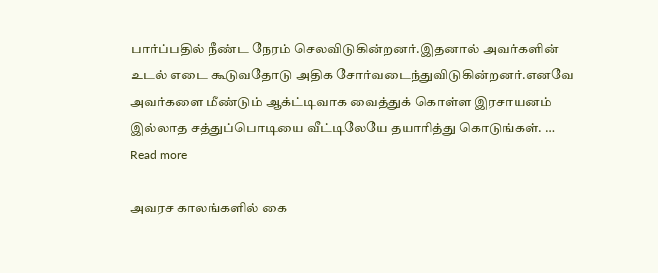பார்ப்பதில் நீண்ட நேரம் செலவிடுகின்றனர்.இதனால் அவர்களின் உடல் எடை கூடுவதோடு அதிக சோர்வடைந்துவிடுகின்றனர்.எனவே அவர்களை மீண்டும் ஆக்ட்டிவாக வைத்துக் கொள்ள இரசாயனம் இல்லாத சத்துப்பொடியை வீட்டிலேயே தயாரித்து கொடுங்கள். … Read more

அவரச காலங்களில் கை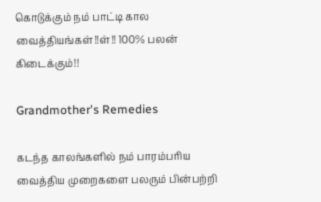கொடுக்கும் நம் பாட்டி கால வைத்தியங்கள்!!ள்!! 100% பலன் கிடைக்கும்!!

Grandmother's Remedies

கடந்த காலங்களில் நம் பாரம்பரிய வைத்திய முறைகளை பலரும் பின்பற்றி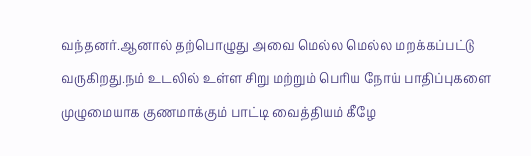வந்தனர்.ஆனால் தற்பொழுது அவை மெல்ல மெல்ல மறக்கப்பட்டு வருகிறது.நம் உடலில் உள்ள சிறு மற்றும் பெரிய நோய் பாதிப்புகளை முழுமையாக குணமாக்கும் பாட்டி வைத்தியம் கீழே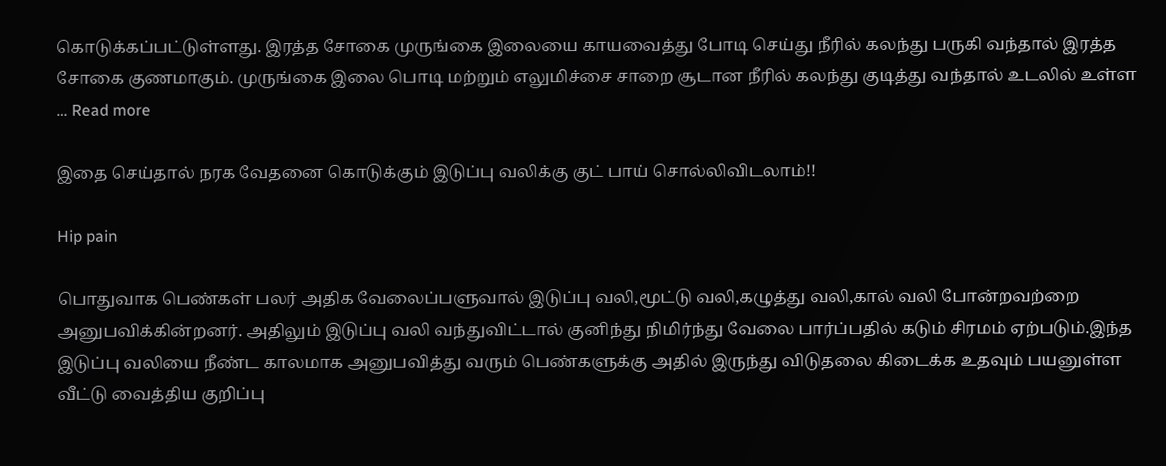கொடுக்கப்பட்டுள்ளது. இரத்த சோகை முருங்கை இலையை காயவைத்து போடி செய்து நீரில் கலந்து பருகி வந்தால் இரத்த சோகை குணமாகும். முருங்கை இலை பொடி மற்றும் எலுமிச்சை சாறை சூடான நீரில் கலந்து குடித்து வந்தால் உடலில் உள்ள … Read more

இதை செய்தால் நரக வேதனை கொடுக்கும் இடுப்பு வலிக்கு குட் பாய் சொல்லிவிடலாம்!!

Hip pain

பொதுவாக பெண்கள் பலர் அதிக வேலைப்பளுவால் இடுப்பு வலி,மூட்டு வலி,கழுத்து வலி,கால் வலி போன்றவற்றை அனுபவிக்கின்றனர். அதிலும் இடுப்பு வலி வந்துவிட்டால் குனிந்து நிமிர்ந்து வேலை பார்ப்பதில் கடும் சிரமம் ஏற்படும்.இந்த இடுப்பு வலியை நீண்ட காலமாக அனுபவித்து வரும் பெண்களுக்கு அதில் இருந்து விடுதலை கிடைக்க உதவும் பயனுள்ள வீட்டு வைத்திய குறிப்பு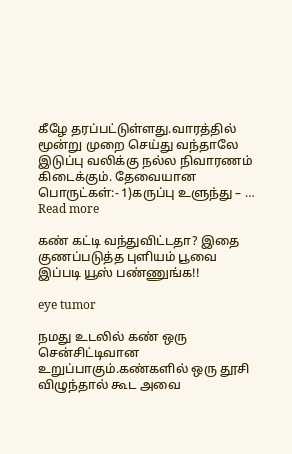கீழே தரப்பட்டுள்ளது.வாரத்தில் மூன்று முறை செய்து வந்தாலே இடுப்பு வலிக்கு நல்ல நிவாரணம் கிடைக்கும். தேவையான பொருட்கள்:- 1)கருப்பு உளுந்து – … Read more

கண் கட்டி வந்துவிட்டதா? இதை குணப்படுத்த புளியம் பூவை இப்படி யூஸ் பண்ணுங்க!!

eye tumor

நமது உடலில் கண் ஒரு சென்சிட்டிவான உறுப்பாகும்.கண்களில் ஒரு தூசி விழுந்தால் கூட அவை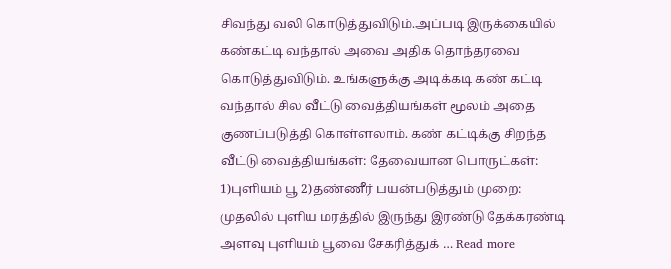சிவந்து வலி கொடுத்துவிடும்.அப்படி இருக்கையில் கண்கட்டி வந்தால் அவை அதிக தொந்தரவை கொடுத்துவிடும். உங்களுக்கு அடிக்கடி கண் கட்டி வந்தால் சில வீட்டு வைத்தியங்கள் மூலம் அதை குணப்படுத்தி கொள்ளலாம். கண் கட்டிக்கு சிறந்த வீட்டு வைத்தியங்கள்: தேவையான பொருட்கள்: 1)புளியம் பூ 2)தண்ணீர் பயன்படுத்தும் முறை: முதலில் புளிய மரத்தில் இருந்து இரண்டு தேக்கரண்டி அளவு புளியம் பூவை சேகரித்துக் … Read more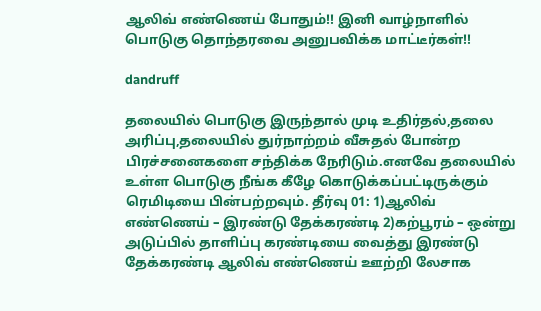ஆலிவ் எண்ணெய் போதும்!! இனி வாழ்நாளில் பொடுகு தொந்தரவை அனுபவிக்க மாட்டீர்கள்!!

dandruff

தலையில் பொடுகு இருந்தால் முடி உதிர்தல்,தலை அரிப்பு,தலையில் துர்நாற்றம் வீசுதல் போன்ற பிரச்சனைகளை சந்திக்க நேரிடும்.எனவே தலையில் உள்ள பொடுகு நீங்க கீழே கொடுக்கப்பட்டிருக்கும் ரெமிடியை பின்பற்றவும். தீர்வு 01: 1)ஆலிவ் எண்ணெய் – இரண்டு தேக்கரண்டி 2)கற்பூரம் – ஒன்று அடுப்பில் தாளிப்பு கரண்டியை வைத்து இரண்டு தேக்கரண்டி ஆலிவ் எண்ணெய் ஊற்றி லேசாக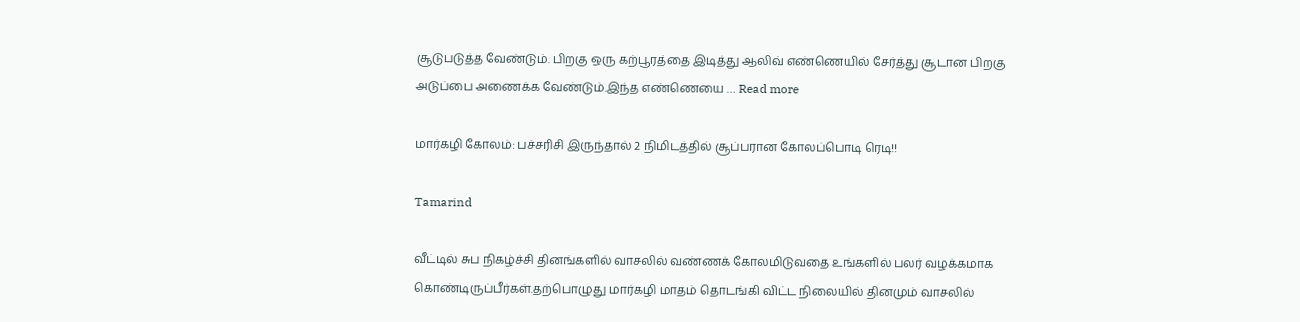சூடுபடுத்த வேண்டும். பிறகு ஒரு கற்பூரத்தை இடித்து ஆலிவ் எண்ணெயில் சேர்த்து சூடான பிறகு அடுப்பை அணைக்க வேண்டும்.இந்த எண்ணெயை … Read more

மார்கழி கோலம்: பச்சரிசி இருந்தால் 2 நிமிடத்தில் சூப்பரான கோலப்பொடி ரெடி!!

Tamarind

வீட்டில் சுப நிகழ்ச்சி தினங்களில் வாசலில் வண்ணக் கோலமிடுவதை உங்களில் பலர் வழக்கமாக கொண்டிருப்பீர்கள்.தற்பொழுது மார்கழி மாதம் தொடங்கி விட்ட நிலையில் தினமும் வாசலில்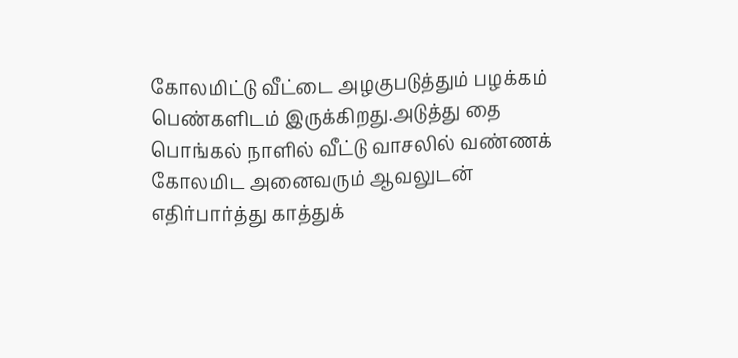கோலமிட்டு வீட்டை அழகுபடுத்தும் பழக்கம் பெண்களிடம் இருக்கிறது.அடுத்து தை பொங்கல் நாளில் வீட்டு வாசலில் வண்ணக் கோலமிட அனைவரும் ஆவலுடன் எதிர்பார்த்து காத்துக்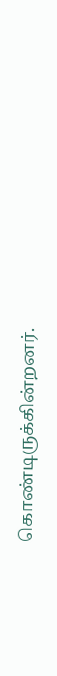கொண்டிருக்கின்றனர்.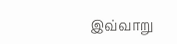இவ்வாறு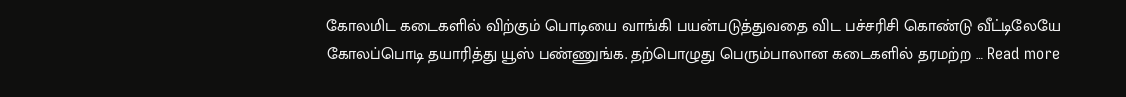கோலமிட கடைகளில் விற்கும் பொடியை வாங்கி பயன்படுத்துவதை விட பச்சரிசி கொண்டு வீட்டிலேயே கோலப்பொடி தயாரித்து யூஸ் பண்ணுங்க. தற்பொழுது பெரும்பாலான கடைகளில் தரமற்ற … Read more